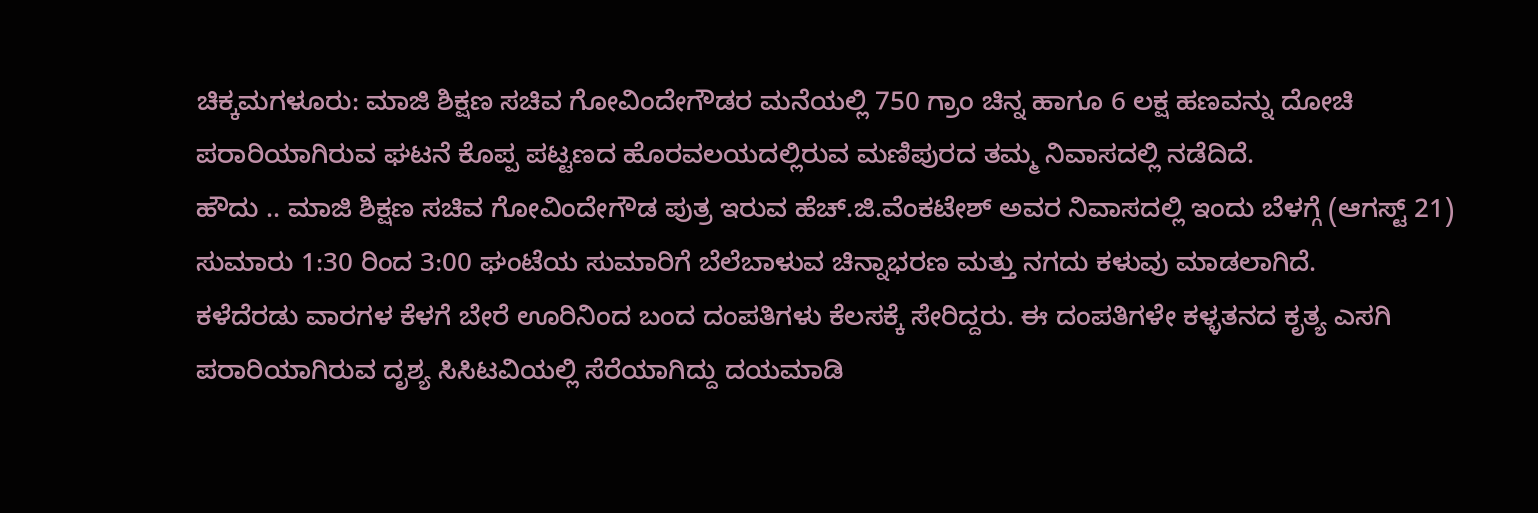ಚಿಕ್ಕಮಗಳೂರು: ಮಾಜಿ ಶಿಕ್ಷಣ ಸಚಿವ ಗೋವಿಂದೇಗೌಡರ ಮನೆಯಲ್ಲಿ 750 ಗ್ರಾಂ ಚಿನ್ನ ಹಾಗೂ 6 ಲಕ್ಷ ಹಣವನ್ನು ದೋಚಿ ಪರಾರಿಯಾಗಿರುವ ಘಟನೆ ಕೊಪ್ಪ ಪಟ್ಟಣದ ಹೊರವಲಯದಲ್ಲಿರುವ ಮಣಿಪುರದ ತಮ್ಮ ನಿವಾಸದಲ್ಲಿ ನಡೆದಿದೆ.
ಹೌದು .. ಮಾಜಿ ಶಿಕ್ಷಣ ಸಚಿವ ಗೋವಿಂದೇಗೌಡ ಪುತ್ರ ಇರುವ ಹೆಚ್.ಜಿ.ವೆಂಕಟೇಶ್ ಅವರ ನಿವಾಸದಲ್ಲಿ ಇಂದು ಬೆಳಗ್ಗೆ (ಆಗಸ್ಟ್ 21) ಸುಮಾರು 1:30 ರಿಂದ 3:00 ಘಂಟೆಯ ಸುಮಾರಿಗೆ ಬೆಲೆಬಾಳುವ ಚಿನ್ನಾಭರಣ ಮತ್ತು ನಗದು ಕಳುವು ಮಾಡಲಾಗಿದೆ.
ಕಳೆದೆರಡು ವಾರಗಳ ಕೆಳಗೆ ಬೇರೆ ಊರಿನಿಂದ ಬಂದ ದಂಪತಿಗಳು ಕೆಲಸಕ್ಕೆ ಸೇರಿದ್ದರು. ಈ ದಂಪತಿಗಳೇ ಕಳ್ಳತನದ ಕೃತ್ಯ ಎಸಗಿ ಪರಾರಿಯಾಗಿರುವ ದೃಶ್ಯ ಸಿಸಿಟವಿಯಲ್ಲಿ ಸೆರೆಯಾಗಿದ್ದು ದಯಮಾಡಿ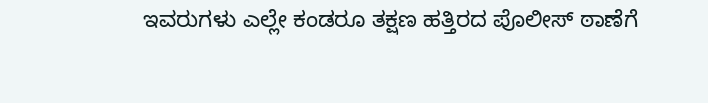ಇವರುಗಳು ಎಲ್ಲೇ ಕಂಡರೂ ತಕ್ಷಣ ಹತ್ತಿರದ ಪೊಲೀಸ್ ಠಾಣೆಗೆ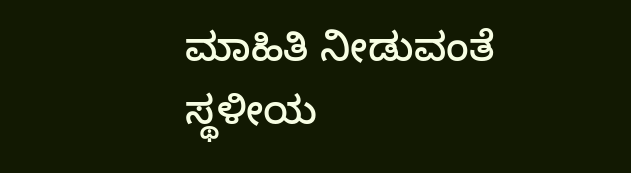ಮಾಹಿತಿ ನೀಡುವಂತೆ ಸ್ಥಳೀಯ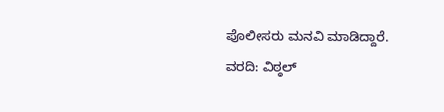ಪೊಲೀಸರು ಮನವಿ ಮಾಡಿದ್ದಾರೆ.
ವರದಿ: ವಿಠ್ಠಲ್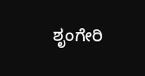ಶೃಂಗೇರಿ